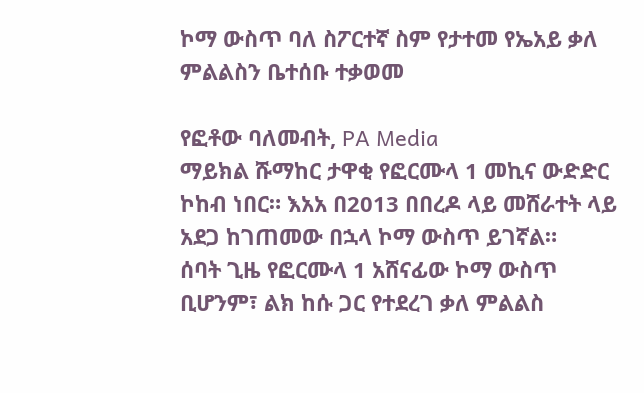ኮማ ውስጥ ባለ ስፖርተኛ ስም የታተመ የኤአይ ቃለ ምልልስን ቤተሰቡ ተቃወመ

የፎቶው ባለመብት, PA Media
ማይክል ሹማከር ታዋቂ የፎርሙላ 1 መኪና ውድድር ኮከብ ነበር። እአአ በ2013 በበረዶ ላይ መሸራተት ላይ አደጋ ከገጠመው በኋላ ኮማ ውስጥ ይገኛል።
ሰባት ጊዜ የፎርሙላ 1 አሸናፊው ኮማ ውስጥ ቢሆንም፣ ልክ ከሱ ጋር የተደረገ ቃለ ምልልስ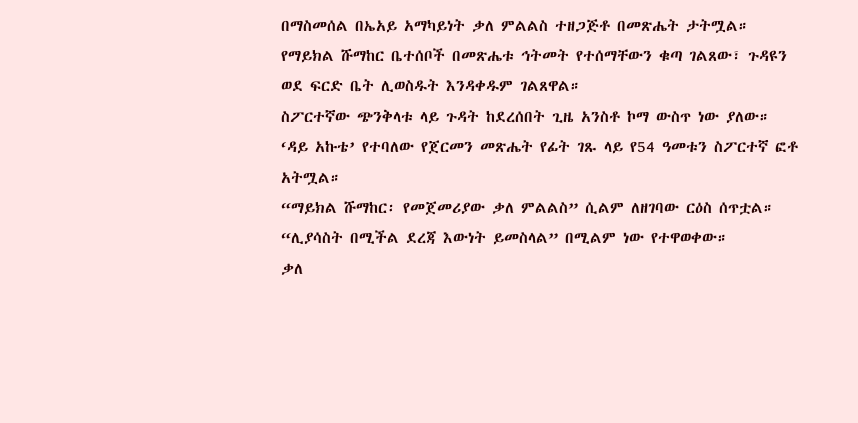በማስመሰል በኤአይ አማካይነት ቃለ ምልልስ ተዘጋጅቶ በመጽሔት ታትሟል።
የማይክል ሹማከር ቤተሰቦች በመጽሔቱ ኅትመት የተሰማቸውን ቁጣ ገልጸው፣ ጉዳዩን ወደ ፍርድ ቤት ሊወስዱት እንዳቀዱም ገልጸዋል።
ስፖርተኛው ጭንቅላቱ ላይ ጉዳት ከደረሰበት ጊዜ አንስቶ ኮማ ውስጥ ነው ያለው።
‘ዳይ አኩቴ’ የተባለው የጀርመን መጽሔት የፊት ገጹ ላይ የ54 ዓመቱን ስፖርተኛ ፎቶ አትሟል።
“ማይክል ሹማከር፡ የመጀመሪያው ቃለ ምልልስ” ሲልም ለዘገባው ርዕስ ሰጥቷል።
“ሊያሳስት በሚችል ደረጃ እውነት ይመስላል” በሚልም ነው የተዋወቀው።
ቃለ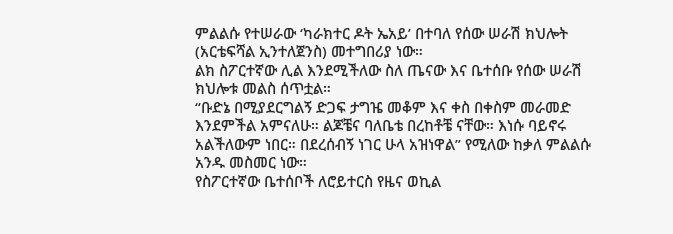ምልልሱ የተሠራው ‘ካራክተር ዶት ኤአይ’ በተባለ የሰው ሠራሽ ክህሎት (አርቴፍሻል ኢንተለጀንስ) መተግበሪያ ነው።
ልክ ስፖርተኛው ሊል እንደሚችለው ስለ ጤናው እና ቤተሰቡ የሰው ሠራሽ ክህሎቱ መልስ ሰጥቷል።
“ቡድኔ በሚያደርግልኝ ድጋፍ ታግዤ መቆም እና ቀስ በቀስም መራመድ እንደምችል አምናለሁ። ልጆቼና ባለቤቴ በረከቶቼ ናቸው። እነሱ ባይኖሩ አልችለውም ነበር። በደረሰብኝ ነገር ሁላ አዝነዋል” የሚለው ከቃለ ምልልሱ አንዱ መስመር ነው።
የስፖርተኛው ቤተሰቦች ለሮይተርስ የዜና ወኪል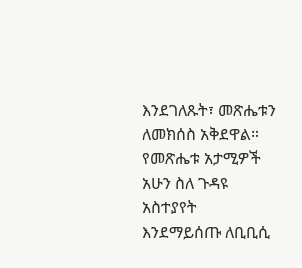እንደገለጹት፣ መጽሔቱን ለመክሰስ አቅደዋል።
የመጽሔቱ አታሚዎች አሁን ስለ ጉዳዩ አስተያየት እንደማይሰጡ ለቢቢሲ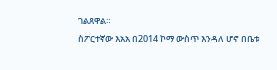ገልጸዋል።
ስፖርተኛው እአአ በ2014 ኮማ ውስጥ እንዳለ ሆኖ በቤቱ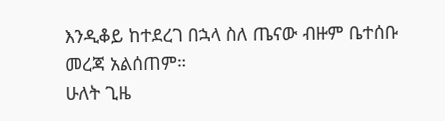እንዲቆይ ከተደረገ በኋላ ስለ ጤናው ብዙም ቤተሰቡ መረጃ አልሰጠም።
ሁለት ጊዜ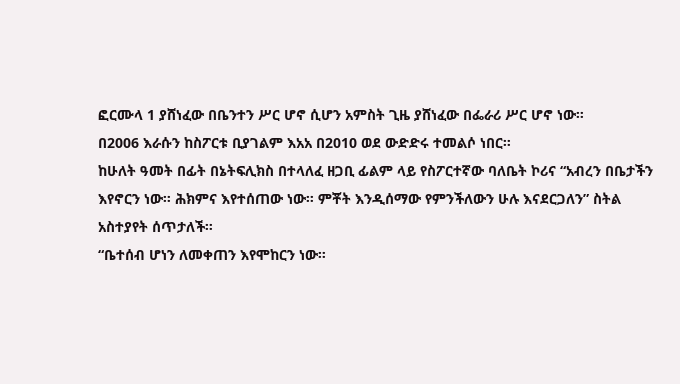ፎርሙላ 1 ያሸነፈው በቤንተን ሥር ሆኖ ሲሆን አምስት ጊዜ ያሸነፈው በፌራሪ ሥር ሆኖ ነው።
በ2006 እራሱን ከስፖርቱ ቢያገልም እአአ በ2010 ወደ ውድድሩ ተመልሶ ነበር።
ከሁለት ዓመት በፊት በኔትፍሊክስ በተላለፈ ዘጋቢ ፊልም ላይ የስፖርተኛው ባለቤት ኮሪና “አብረን በቤታችን እየኖርን ነው። ሕክምና እየተሰጠው ነው። ምቾት እንዲሰማው የምንችለውን ሁሉ እናደርጋለን” ስትል አስተያየት ሰጥታለች።
“ቤተሰብ ሆነን ለመቀጠን እየሞከርን ነው።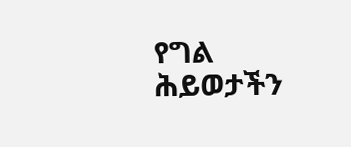የግል ሕይወታችን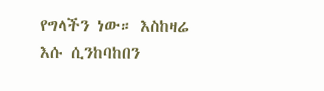የግላችን ነው። እስከዛሬ እሱ ሲንከባከበን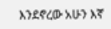እንደኖረው አሁን እኛ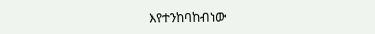እየተንከባከብነው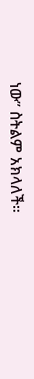ነው” ስትልም አክላለች።